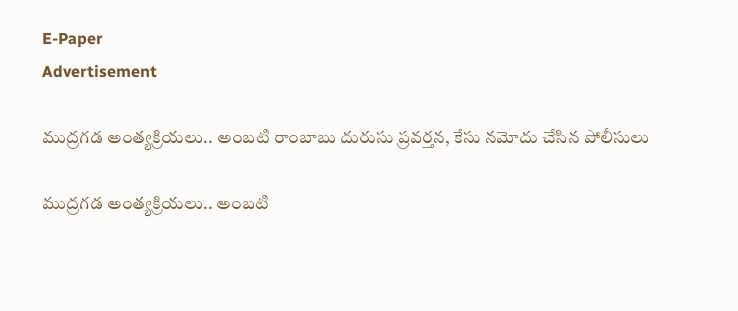E-Paper
Advertisement

ముద్రగడ అంత్యక్రియలు.. అంబటి రాంబాబు దురుసు ప్రవర్తన, కేసు నమోదు చేసిన పోలీసులు

ముద్రగడ అంత్యక్రియలు.. అంబటి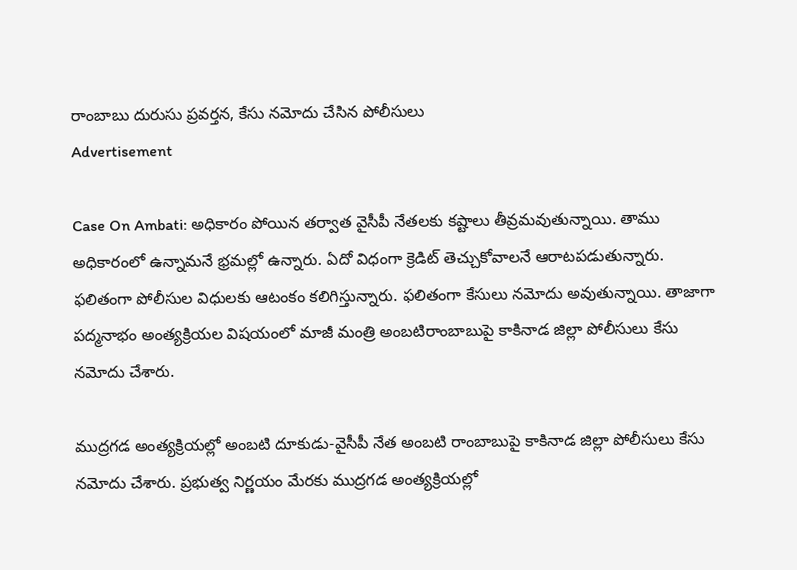రాంబాబు దురుసు ప్రవర్తన, కేసు నమోదు చేసిన పోలీసులు
Advertisement

Case On Ambati: అధికారం పోయిన తర్వాత వైసీపీ నేతలకు కష్టాలు తీవ్రమవుతున్నాయి. తాము అధికారంలో ఉన్నామనే భ్రమల్లో ఉన్నారు. ఏదో విధంగా క్రెడిట్ తెచ్చుకోవాలనే ఆరాటపడుతున్నారు. ఫలితంగా పోలీసుల విధులకు ఆటంకం కలిగిస్తున్నారు. ఫలితంగా కేసులు నమోదు అవుతున్నాయి. తాజాగా పద్మనాభం అంత్యక్రియల విషయంలో మాజీ మంత్రి అంబటిరాంబాబుపై కాకినాడ జిల్లా పోలీసులు కేసు నమోదు చేశారు.

ముద్రగడ అంత్యక్రియల్లో అంబటి దూకుడు-వైసీపీ నేత అంబటి రాంబాబుపై కాకినాడ జిల్లా పోలీసులు కేసు నమోదు చేశారు. ప్రభుత్వ నిర్ణయం మేరకు ముద్రగడ అంత్యక్రియల్లో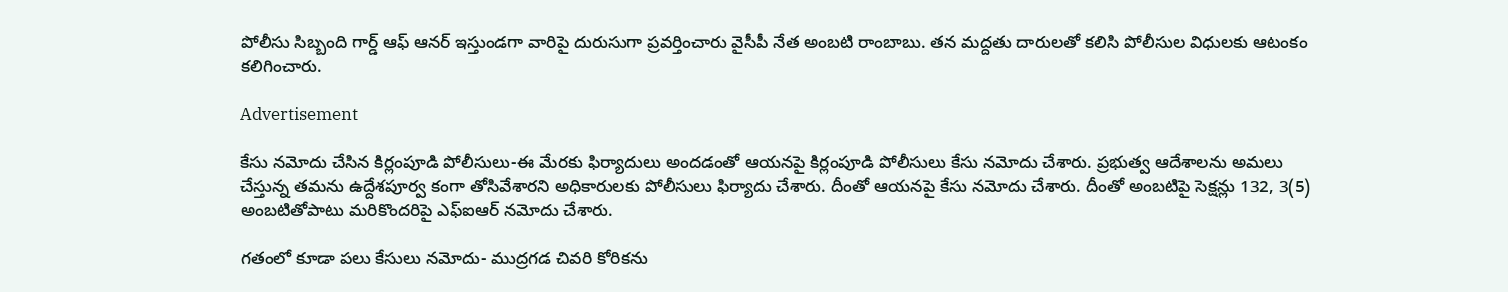పోలీసు సిబ్బంది గార్డ్ ఆఫ్ ఆనర్ ఇస్తుండగా వారిపై దురుసుగా ప్రవర్తించారు వైసీపీ నేత అంబటి రాంబాబు. తన మద్దతు దారులతో కలిసి పోలీసుల విధులకు ఆటంకం కలిగించారు.

Advertisement

కేసు నమోదు చేసిన కిర్లంపూడి పోలీసులు-ఈ మేరకు ఫిర్యాదులు అందడంతో ఆయనపై కిర్లంపూడి పోలీసులు కేసు నమోదు చేశారు. ప్రభుత్వ ఆదేశాలను అమలు చేస్తున్న తమను ఉద్దేశపూర్వ కంగా తోసివేశారని అధికారులకు పోలీసులు ఫిర్యాదు చేశారు. దీంతో ఆయనపై కేసు నమోదు చేశారు. దీంతో అంబటిపై సెక్షన్లు 132, 3(5) అంబటితోపాటు మరికొందరిపై ఎఫ్ఐఆర్ నమోదు చేశారు.

గతంలో కూడా పలు కేసులు నమోదు- ముద్రగడ చివరి కోరికను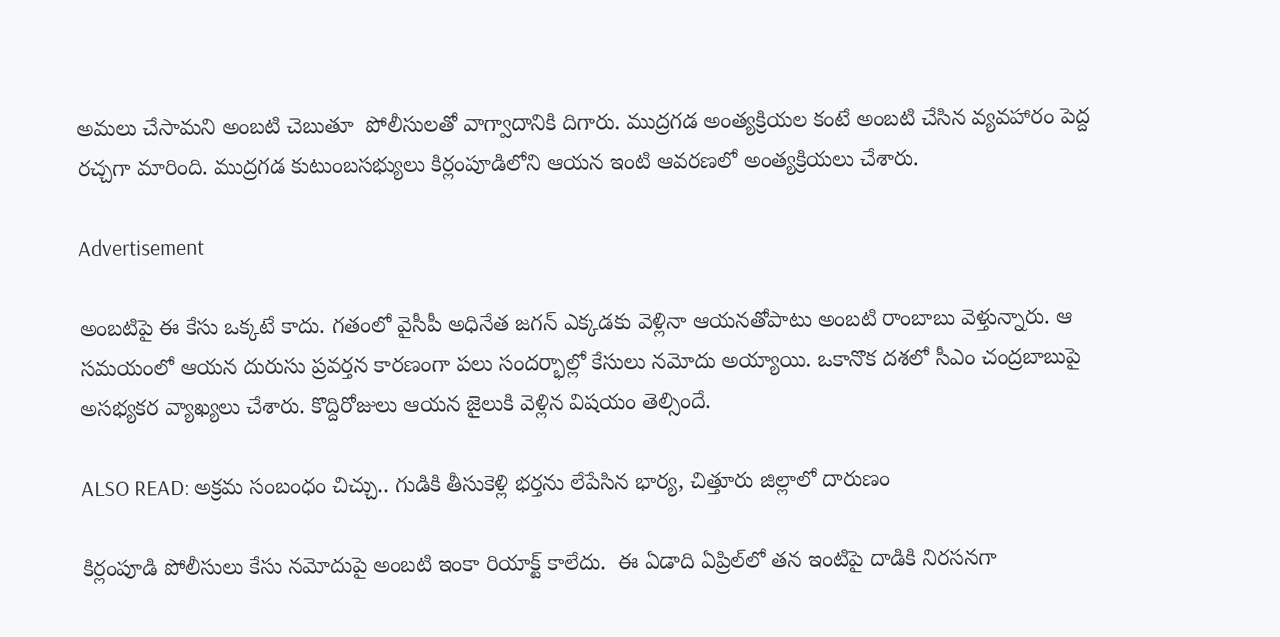అమలు చేసామని అంబటి చెబుతూ  పోలీసులతో వాగ్వాదానికి దిగారు. ముద్రగడ అంత్యక్రియల కంటే అంబటి చేసిన వ్యవహారం పెద్ద రచ్చగా మారింది. ముద్రగడ కుటుంబసభ్యులు కిర్లంపూడిలోని ఆయన ఇంటి ఆవరణలో అంత్యక్రియలు చేశారు.

Advertisement

అంబటిపై ఈ కేసు ఒక్కటే కాదు. గతంలో వైసీపీ అధినేత జగన్ ఎక్కడకు వెళ్లినా ఆయనతోపాటు అంబటి రాంబాబు వెళ్తున్నారు. ఆ సమయంలో ఆయన దురుసు ప్రవర్తన కారణంగా పలు సందర్భాల్లో కేసులు నమోదు అయ్యాయి. ఒకానొక దశలో సీఎం చంద్రబాబుపై అసభ్యకర వ్యాఖ్యలు చేశారు. కొద్దిరోజులు ఆయన జైలుకి వెళ్లిన విషయం తెల్సిందే.

ALSO READ: అక్రమ సంబంధం చిచ్చు.. గుడికి తీసుకెళ్లి భర్తను లేపేసిన భార్య, చిత్తూరు జిల్లాలో దారుణం

కిర్లంపూడి పోలీసులు కేసు నమోదుపై అంబటి ఇంకా రియాక్ట్ కాలేదు.  ఈ ఏడాది ఏప్రిల్‌లో తన ఇంటిపై దాడికి నిరసనగా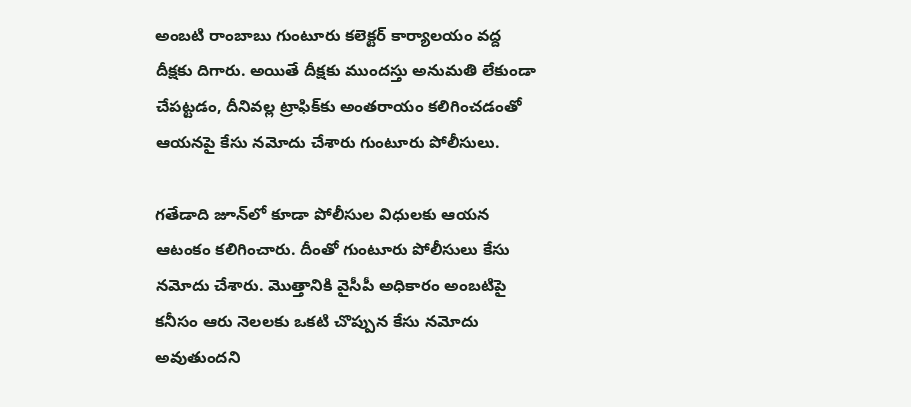అంబటి రాంబాబు గుంటూరు కలెక్టర్ కార్యాలయం వద్ద దీక్షకు దిగారు. అయితే దీక్షకు ముందస్తు అనుమతి లేకుండా చేపట్టడం, దీనివల్ల ట్రాఫిక్‌కు అంతరాయం కలిగించడంతో ఆయనపై కేసు నమోదు చేశారు గుంటూరు పోలీసులు.

గతేడాది జూన్‌లో కూడా పోలీసుల విధులకు ఆయన ఆటంకం కలిగించారు. దీంతో గుంటూరు పోలీసులు కేసు నమోదు చేశారు. మొత్తానికి వైసీపీ అధికారం అంబటిపై కనీసం ఆరు నెలలకు ఒకటి చొప్పున కేసు నమోదు అవుతుందని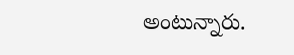అంటున్నారు.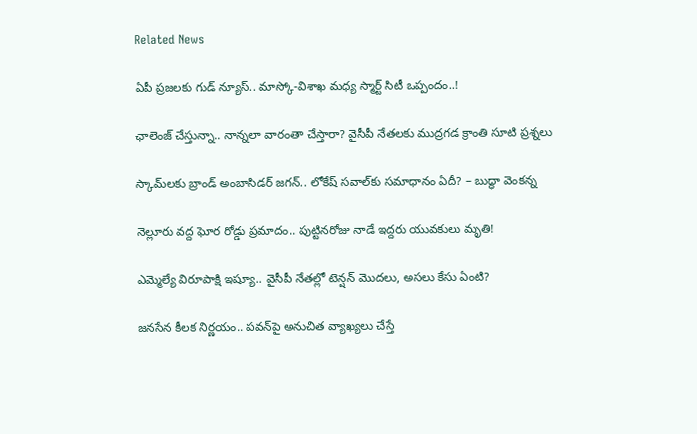Related News

ఏపీ ప్రజలకు గుడ్ న్యూస్.. మాస్కో-విశాఖ మధ్య స్మార్ట్ సిటీ ఒప్పందం..!

ఛాలెంజ్ చేస్తున్నా.. నాన్నలా వారంతా చేస్తారా? వైసీపీ నేతలకు ముద్రగడ క్రాంతి సూటి ప్రశ్నలు

స్కామ్‌లకు బ్రాండ్ అంబాసిడర్ జగన్.. లోకేష్ సవాల్‌కు సమాధానం ఏదీ? – బుద్ధా వెంకన్న

నెల్లూరు వద్ద ఘోర రోడ్డు ప్రమాదం.. పుట్టినరోజు నాడే ఇద్దరు యువకులు మృతి!

ఎమ్మెల్యే విరూపాక్షి ఇష్యూ.. వైసీపీ నేతల్లో టెన్షన్ మొదలు, అసలు కేసు ఏంటి?

జనసేన కీలక నిర్ణయం.. పవన్‌పై అనుచిత వ్యాఖ్యలు చేస్తే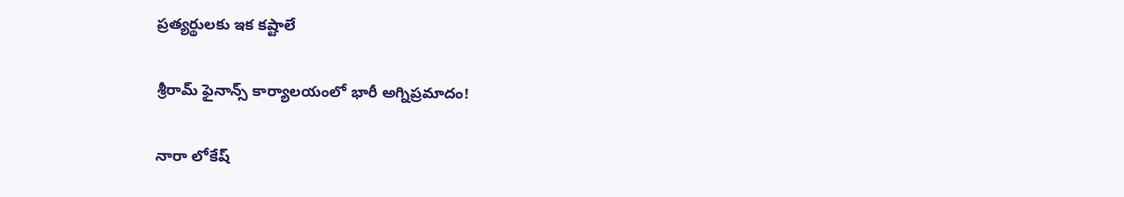ప్రత్యర్థులకు ఇక కష్టాలే

శ్రీరామ్ ఫైనాన్స్ కార్యాలయంలో భారీ అగ్నిప్రమాదం!

నారా లోకేష్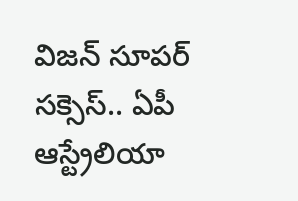విజన్ సూపర్ సక్సెస్.. ఏపీ ఆస్ట్రేలియా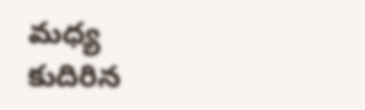మధ్య కుదిరిన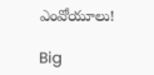ఎంవోయూలు!

Big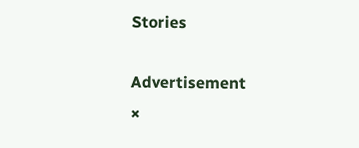Stories

Advertisement
×